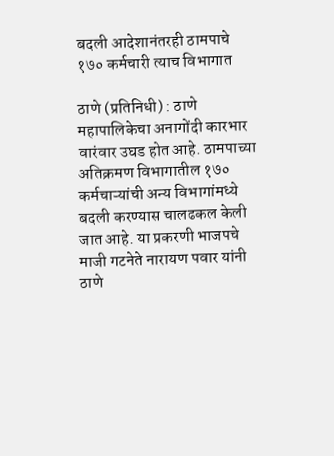बदली आदेशानंतरही ठामपाचे १७० कर्मचारी त्याच विभागात

ठाणे (प्रतिनिधी) : ठाणे महापालिकेचा अनागोंदी कारभार वारंवार उघड होत आहे. ठामपाच्या अतिक्रमण विभागातील १७० कर्मचाऱ्यांची अन्य विभागांमध्ये बदली करण्यास चालढकल केली जात आहे. या प्रकरणी भाजपचे माजी गटनेते नारायण पवार यांनी ठाणे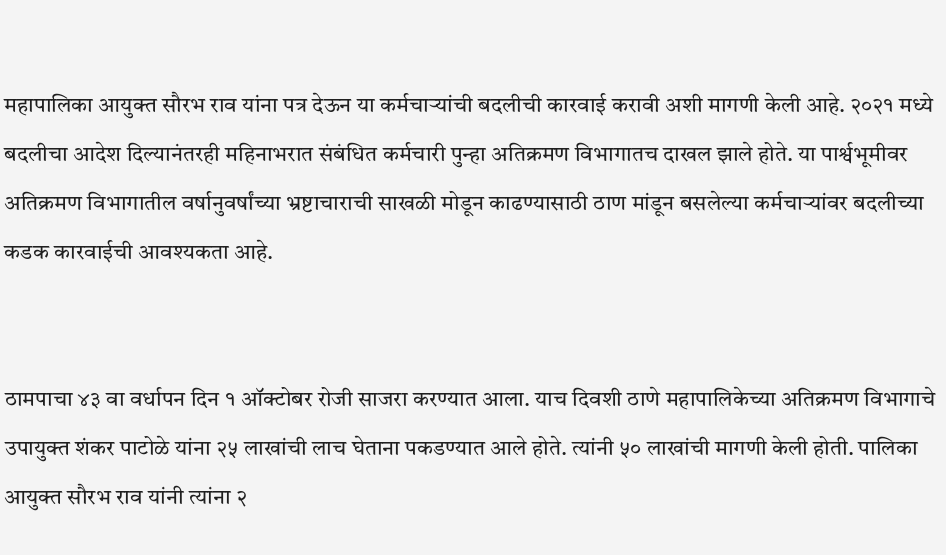महापालिका आयुक्त सौरभ राव यांना पत्र देऊन या कर्मचाऱ्यांची बदलीची कारवाई करावी अशी मागणी केली आहे. २०२१ मध्ये बदलीचा आदेश दिल्यानंतरही महिनाभरात संबंधित कर्मचारी पुन्हा अतिक्रमण विभागातच दाखल झाले होते. या पार्श्वभूमीवर अतिक्रमण विभागातील वर्षानुवर्षांच्या भ्रष्टाचाराची साखळी मोडून काढण्यासाठी ठाण मांडून बसलेल्या कर्मचाऱ्यांवर बदलीच्या कडक कारवाईची आवश्यकता आहे.


ठामपाचा ४३ वा वर्धापन दिन १ ऑक्टोबर रोजी साजरा करण्यात आला. याच दिवशी ठाणे महापालिकेच्या अतिक्रमण विभागाचे उपायुक्त शंकर पाटोळे यांना २५ लाखांची लाच घेताना पकडण्यात आले होते. त्यांनी ५० लाखांची मागणी केली होती. पालिका आयुक्त सौरभ राव यांनी त्यांना २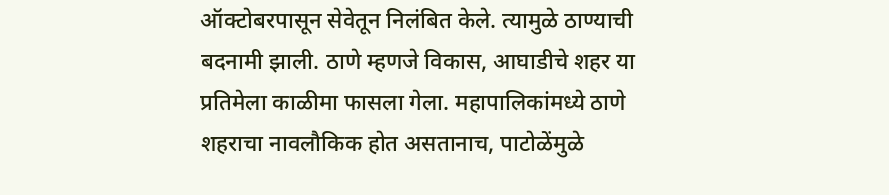ऑक्टोबरपासून सेवेतून निलंबित केले. त्यामुळे ठाण्याची बदनामी झाली. ठाणे म्हणजे विकास, आघाडीचे शहर या प्रतिमेला काळीमा फासला गेला. महापालिकांमध्ये ठाणे शहराचा नावलौकिक होत असतानाच, पाटोळेंमुळे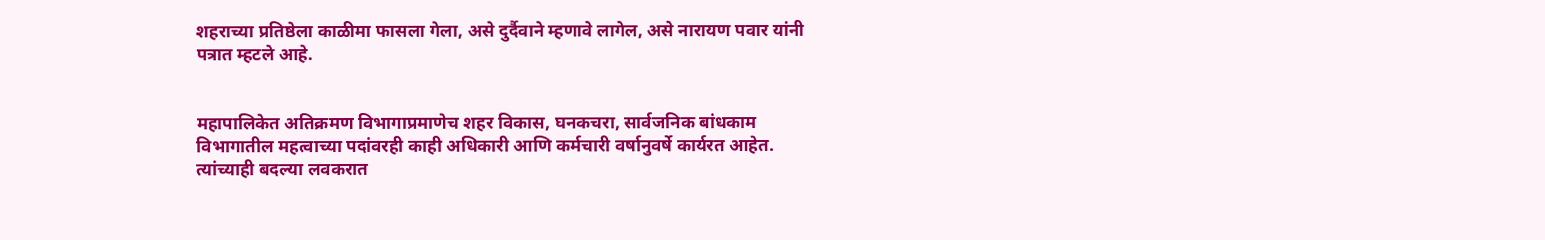शहराच्या प्रतिष्ठेला काळीमा फासला गेला, असे दुर्दैवाने म्हणावे लागेल, असे नारायण पवार यांनी पत्रात म्हटले आहे.


महापालिकेत अतिक्रमण विभागाप्रमाणेच शहर विकास, घनकचरा, सार्वजनिक बांधकाम विभागातील महत्वाच्या पदांवरही काही अधिकारी आणि कर्मचारी वर्षानुवर्षे कार्यरत आहेत. त्यांच्याही बदल्या लवकरात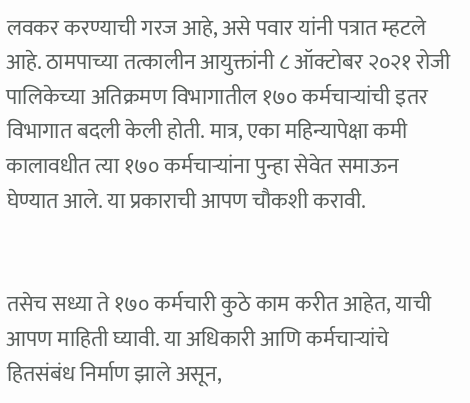लवकर करण्याची गरज आहे, असे पवार यांनी पत्रात म्हटले आहे. ठामपाच्या तत्कालीन आयुक्तांनी ८ ऑक्टोबर २०२१ रोजी पालिकेच्या अतिक्रमण विभागातील १७० कर्मचाऱ्यांची इतर विभागात बदली केली होती. मात्र, एका महिन्यापेक्षा कमी कालावधीत त्या १७० कर्मचाऱ्यांना पुन्हा सेवेत समाऊन घेण्यात आले. या प्रकाराची आपण चौकशी करावी.


तसेच सध्या ते १७० कर्मचारी कुठे काम करीत आहेत, याची आपण माहिती घ्यावी. या अधिकारी आणि कर्मचाऱ्यांचे हितसंबंध निर्माण झाले असून,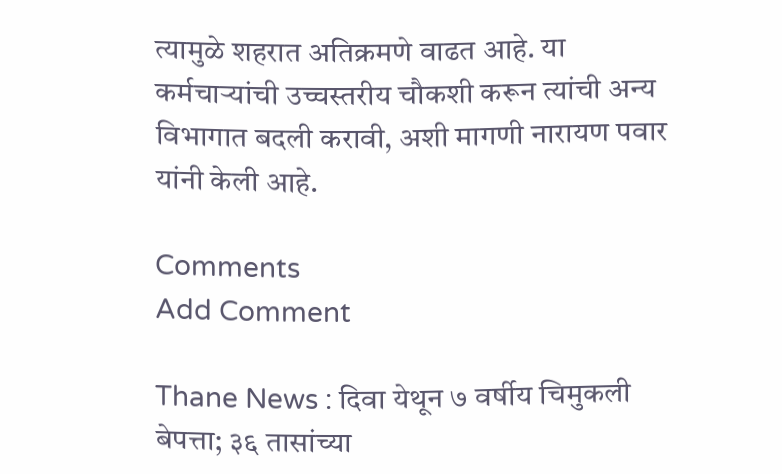त्यामुळे शहरात अतिक्रमणे वाढत आहे. या कर्मचाऱ्यांची उच्चस्तरीय चौकशी करून त्यांची अन्य विभागात बदली करावी, अशी मागणी नारायण पवार यांनी केली आहे.

Comments
Add Comment

Thane News : दिवा येथून ७ वर्षीय चिमुकली बेपत्ता; ३६ तासांच्या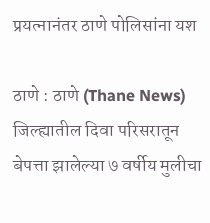प्रयत्नानंतर ठाणे पोलिसांना यश

ठाणे : ठाणे (Thane News) जिल्ह्यातील दिवा परिसरातून बेपत्ता झालेल्या ७ वर्षीय मुलीचा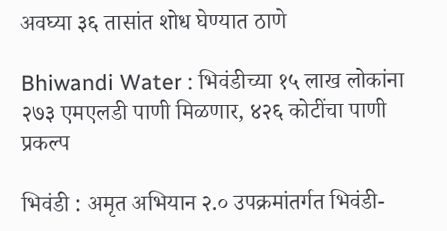अवघ्या ३६ तासांत शोध घेण्यात ठाणे

Bhiwandi Water : भिवंडीच्या १५ लाख लोकांना २७३ एमएलडी पाणी मिळणार, ४२६ कोटींचा पाणी प्रकल्प

भिवंडी : अमृत अभियान २.० उपक्रमांतर्गत भिवंडी-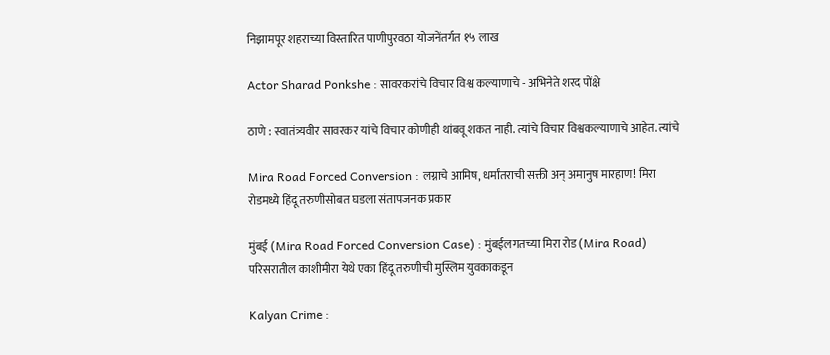निझामपूर शहराच्या विस्तारित पाणीपुरवठा योजनेंतर्गत १५ लाख

Actor Sharad Ponkshe : सावरकरांचे विचार विश्व कल्याणाचे - अभिनेते शरद पोंक्षे

ठाणे : स्वातंत्र्यवीर सावरकर यांचे विचार कोणीही थांबवू शकत नाही. त्यांचे विचार विश्वकल्याणाचे आहेत. त्यांचे

Mira Road Forced Conversion : लग्नाचे आमिष, धर्मांतराची सक्ती अन् अमानुष मारहाण! मिरा रोडमध्ये हिंदू तरुणीसोबत घडला संतापजनक प्रकार

मुंबई (Mira Road Forced Conversion Case) : मुंबईलगतच्या मिरा रोड (Mira Road) परिसरातील काशीमीरा येथे एका हिंदू तरुणीची मुस्लिम युवकाकडून

Kalyan Crime :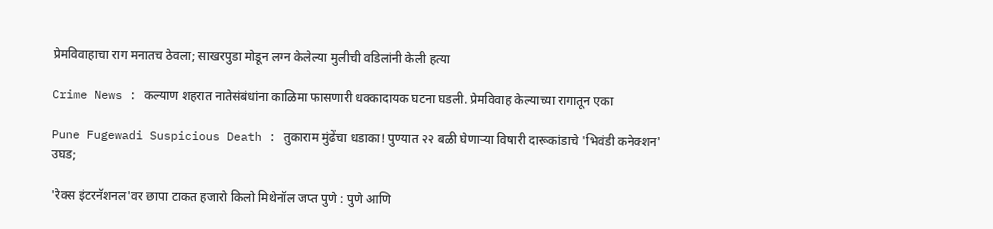प्रेमविवाहाचा राग मनातच ठेवला; साखरपुडा मोडून लग्न केलेल्या मुलीची वडिलांनी केली हत्या

Crime News : कल्याण शहरात नातेसंबंधांना काळिमा फासणारी धक्कादायक घटना घडली. प्रेमविवाह केल्याच्या रागातून एका

Pune Fugewadi Suspicious Death : तुकाराम मुंढेंचा धडाका! पुण्यात २२ बळी घेणाऱ्या विषारी दारूकांडाचे 'भिवंडी कनेक्शन' उघड;

'रेक्स इंटरनॅशनल'वर छापा टाकत हजारो किलो मिथेनॉल जप्त पुणे : पुणे आणि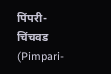पिंपरी-चिंचवड (Pimpari-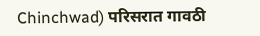Chinchwad) परिसरात गावठी